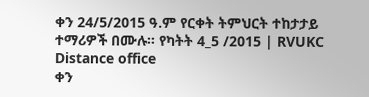ቀን 24/5/2015 ዓ.ም የርቀት ትምህርት ተከታታይ ተማሪዎች በሙሉ። የካትት 4_5 /2015 | RVUKC Distance office
ቀን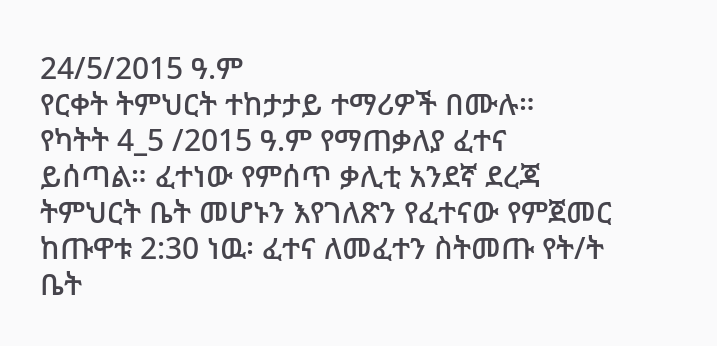24/5/2015 ዓ.ም
የርቀት ትምህርት ተከታታይ ተማሪዎች በሙሉ።
የካትት 4_5 /2015 ዓ.ም የማጠቃለያ ፈተና ይሰጣል። ፈተነው የምሰጥ ቃሊቲ አንደኛ ደረጃ ትምህርት ቤት መሆኑን እየገለጽን የፈተናው የምጀመር ከጡዋቱ 2:30 ነዉ፡ ፈተና ለመፈተን ስትመጡ የት/ት ቤት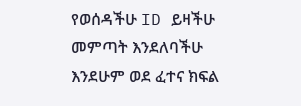የወሰዳችሁ ID ይዛችሁ መምጣት እንደለባችሁ እንደሁም ወደ ፈተና ክፍል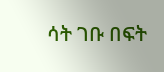ሳት ገቡ በፍት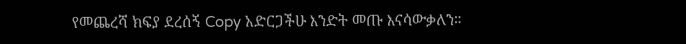የመጨረሻ ክፍያ ደረሰኝ Copy አድርጋችሁ እንድት መጡ እናሳውቃለን።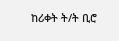ከሪቀት ት/ት ቢሮ